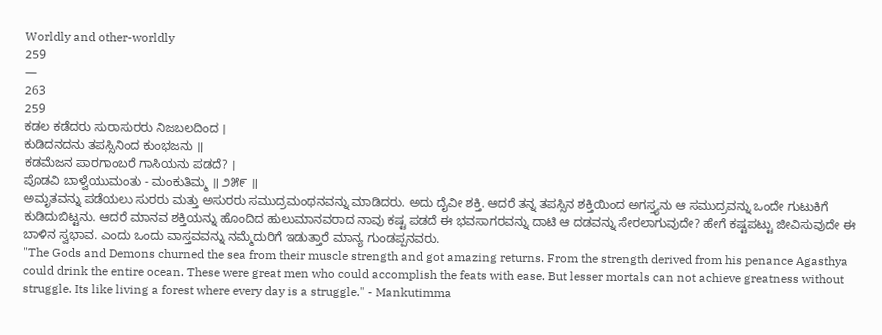Worldly and other-worldly
259
—
263
259
ಕಡಲ ಕಡೆದರು ಸುರಾಸುರರು ನಿಜಬಲದಿಂದ ।
ಕುಡಿದನದನು ತಪಸ್ಸಿನಿಂದ ಕುಂಭಜನು ॥
ಕಡಮೆಜನ ಪಾರಗಾಂಬರೆ ಗಾಸಿಯನು ಪಡದೆ? ।
ಪೊಡವಿ ಬಾಳ್ವೆಯುಮಂತು - ಮಂಕುತಿಮ್ಮ ॥ ೨೫೯ ॥
ಅಮೃತವನ್ನು ಪಡೆಯಲು ಸುರರು ಮತ್ತು ಅಸುರರು ಸಮುದ್ರಮಂಥನವನ್ನು ಮಾಡಿದರು. ಅದು ದೈವೀ ಶಕ್ತಿ. ಆದರೆ ತನ್ನ ತಪಸ್ಸಿನ ಶಕ್ತಿಯಿಂದ ಅಗಸ್ತ್ಯನು ಆ ಸಮುದ್ರವನ್ನು ಒಂದೇ ಗುಟುಕಿಗೆ ಕುಡಿದುಬಿಟ್ಟನು. ಆದರೆ ಮಾನವ ಶಕ್ತಿಯನ್ನು ಹೊಂದಿದ ಹುಲುಮಾನವರಾದ ನಾವು ಕಷ್ಟ ಪಡದೆ ಈ ಭವಸಾಗರವನ್ನು ದಾಟಿ ಆ ದಡವನ್ನು ಸೇರಲಾಗುವುದೇ? ಹೇಗೆ ಕಷ್ಟಪಟ್ಟು ಜೀವಿಸುವುದೇ ಈ ಬಾಳಿನ ಸ್ವಭಾವ. ಎಂದು ಒಂದು ವಾಸ್ತವವನ್ನು ನಮ್ಮೆದುರಿಗೆ ಇಡುತ್ತಾರೆ ಮಾನ್ಯ ಗುಂಡಪ್ಪನವರು.
"The Gods and Demons churned the sea from their muscle strength and got amazing returns. From the strength derived from his penance Agasthya could drink the entire ocean. These were great men who could accomplish the feats with ease. But lesser mortals can not achieve greatness without struggle. Its like living a forest where every day is a struggle." - Mankutimma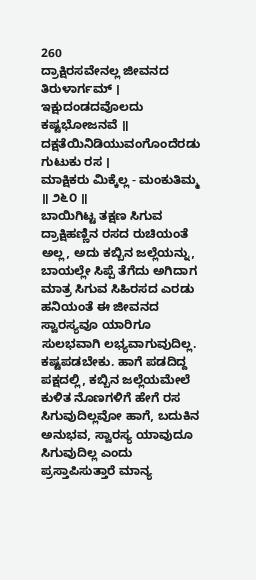260
ದ್ರಾಕ್ಷಿರಸವೇನಲ್ಲ ಜೀವನದ ತಿರುಳಾರ್ಗಮ್ ।
ಇಕ್ಷುದಂಡದವೊಲದು ಕಷ್ಟಭೋಜನವೆ ॥
ದಕ್ಷತೆಯಿನಿಡಿಯುವಂಗೊಂದೆರಡು ಗುಟುಕು ರಸ ।
ಮಾಕ್ಷಿಕರು ಮಿಕ್ಕೆಲ್ಲ - ಮಂಕುತಿಮ್ಮ ॥ ೨೬೦ ॥
ಬಾಯಿಗಿಟ್ಟ ತಕ್ಷಣ ಸಿಗುವ ದ್ರಾಕ್ಷಿಹಣ್ಣಿನ ರಸದ ರುಚಿಯಂತೆ ಅಲ್ಲ, ಅದು ಕಬ್ಬಿನ ಜಲ್ಲೆಯನ್ನು, ಬಾಯಲ್ಲೇ ಸಿಪ್ಪೆ ತೆಗೆದು ಅಗಿದಾಗ ಮಾತ್ರ ಸಿಗುವ ಸಿಹಿರಸದ ಎರಡು ಹನಿಯಂತೆ ಈ ಜೀವನದ ಸ್ವಾರಸ್ಯವೂ ಯಾರಿಗೂ ಸುಲಭವಾಗಿ ಲಭ್ಯವಾಗುವುದಿಲ್ಲ. ಕಷ್ಟಪಡಬೇಕು. ಹಾಗೆ ಪಡದಿದ್ದ ಪಕ್ಷದಲ್ಲಿ, ಕಬ್ಬಿನ ಜಲ್ಲೆಯಮೇಲೆ ಕುಳಿತ ನೊಣಗಳಿಗೆ ಹೇಗೆ ರಸ ಸಿಗುವುದಿಲ್ಲವೋ ಹಾಗೆ, ಬದುಕಿನ ಅನುಭವ, ಸ್ವಾರಸ್ಯ ಯಾವುದೂ ಸಿಗುವುದಿಲ್ಲ ಎಂದು ಪ್ರಸ್ತಾಪಿಸುತ್ತಾರೆ ಮಾನ್ಯ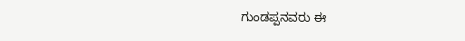ಗುಂಡಪ್ಪನವರು ಈ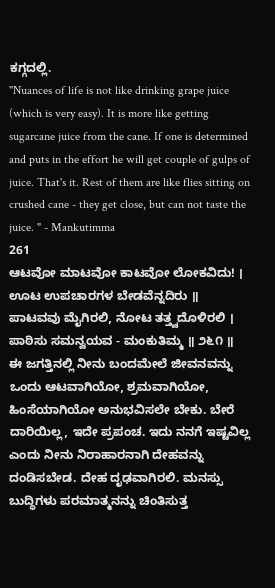ಕಗ್ಗದಲ್ಲಿ.
"Nuances of life is not like drinking grape juice (which is very easy). It is more like getting sugarcane juice from the cane. If one is determined and puts in the effort he will get couple of gulps of juice. That's it. Rest of them are like flies sitting on crushed cane - they get close, but can not taste the juice. " - Mankutimma
261
ಆಟವೋ ಮಾಟವೋ ಕಾಟವೋ ಲೋಕವಿದು! ।
ಊಟ ಉಪಚಾರಗಳ ಬೇಡವೆನ್ನದಿರು ॥
ಪಾಟವವು ಮೈಗಿರಲಿ, ನೋಟ ತತ್ತ್ವದೊಳಿರಲಿ ।
ಪಾಠಿಸು ಸಮನ್ವಯವ - ಮಂಕುತಿಮ್ಮ ॥ ೨೬೧ ॥
ಈ ಜಗತ್ತಿನಲ್ಲಿ ನೀನು ಬಂದಮೇಲೆ ಜೀವನವನ್ನು ಒಂದು ಆಟವಾಗಿಯೋ, ಶ್ರಮವಾಗಿಯೋ, ಹಿಂಸೆಯಾಗಿಯೋ ಅನುಭವಿಸಲೇ ಬೇಕು. ಬೇರೆ ದಾರಿಯಿಲ್ಲ, ಇದೇ ಪ್ರಪಂಚ. ಇದು ನನಗೆ ಇಷ್ಟವಿಲ್ಲ ಎಂದು ನೀನು ನಿರಾಹಾರನಾಗಿ ದೇಹವನ್ನು ದಂಡಿಸಬೇಡ. ದೇಹ ದೃಢವಾಗಿರಲಿ. ಮನಸ್ಸು ಬುದ್ಧಿಗಳು ಪರಮಾತ್ಮನನ್ನು ಚಿಂತಿಸುತ್ತ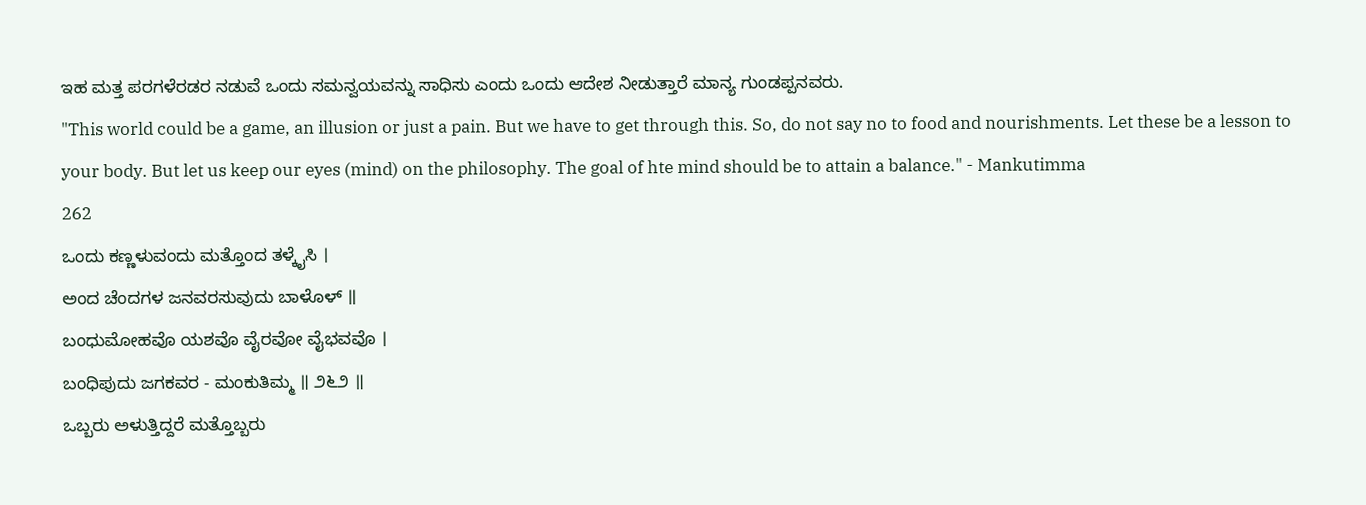ಇಹ ಮತ್ತ ಪರಗಳೆರಡರ ನಡುವೆ ಒಂದು ಸಮನ್ವಯವನ್ನು ಸಾಧಿಸು ಎಂದು ಒಂದು ಆದೇಶ ನೀಡುತ್ತಾರೆ ಮಾನ್ಯ ಗುಂಡಪ್ಪನವರು.
"This world could be a game, an illusion or just a pain. But we have to get through this. So, do not say no to food and nourishments. Let these be a lesson to your body. But let us keep our eyes (mind) on the philosophy. The goal of hte mind should be to attain a balance." - Mankutimma
262
ಒಂದು ಕಣ್ಣಳುವಂದು ಮತ್ತೊಂದ ತಳ್ಕೈಸಿ ।
ಅಂದ ಚೆಂದಗಳ ಜನವರಸುವುದು ಬಾಳೊಳ್ ॥
ಬಂಧುಮೋಹವೊ ಯಶವೊ ವೈರವೋ ವೈಭವವೊ ।
ಬಂಧಿಪುದು ಜಗಕವರ - ಮಂಕುತಿಮ್ಮ ॥ ೨೬೨ ॥
ಒಬ್ಬರು ಅಳುತ್ತಿದ್ದರೆ ಮತ್ತೊಬ್ಬರು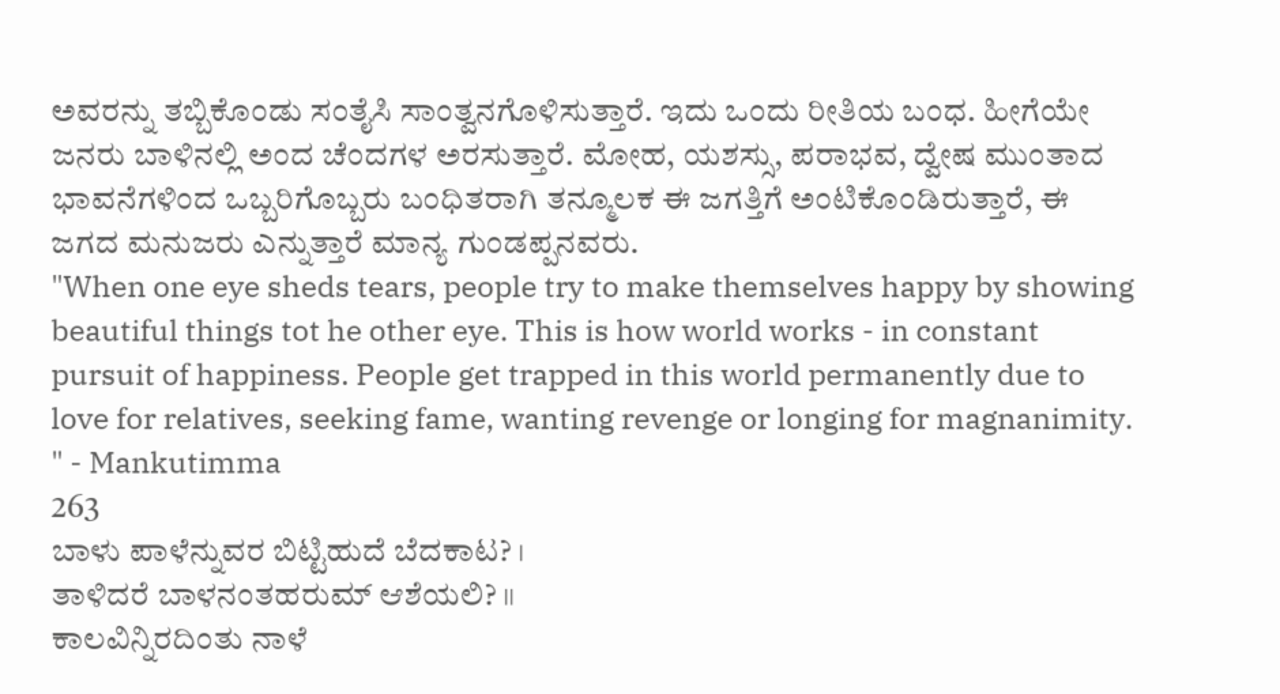ಅವರನ್ನು ತಬ್ಬಿಕೊಂಡು ಸಂತೈಸಿ ಸಾಂತ್ವನಗೊಳಿಸುತ್ತಾರೆ. ಇದು ಒಂದು ರೀತಿಯ ಬಂಧ. ಹೀಗೆಯೇ ಜನರು ಬಾಳಿನಲ್ಲಿ ಅಂದ ಚೆಂದಗಳ ಅರಸುತ್ತಾರೆ. ಮೋಹ, ಯಶಸ್ಸು, ಪರಾಭವ, ದ್ವೇಷ ಮುಂತಾದ ಭಾವನೆಗಳಿಂದ ಒಬ್ಬರಿಗೊಬ್ಬರು ಬಂಧಿತರಾಗಿ ತನ್ಮೂಲಕ ಈ ಜಗತ್ತಿಗೆ ಅಂಟಿಕೊಂಡಿರುತ್ತಾರೆ, ಈ ಜಗದ ಮನುಜರು ಎನ್ನುತ್ತಾರೆ ಮಾನ್ಯ ಗುಂಡಪ್ಪನವರು.
"When one eye sheds tears, people try to make themselves happy by showing beautiful things tot he other eye. This is how world works - in constant pursuit of happiness. People get trapped in this world permanently due to love for relatives, seeking fame, wanting revenge or longing for magnanimity. " - Mankutimma
263
ಬಾಳು ಪಾಳೆನ್ನುವರ ಬಿಟ್ಟಿಹುದೆ ಬೆದಕಾಟ? ।
ತಾಳಿದರೆ ಬಾಳನಂತಹರುಮ್ ಆಶೆಯಲಿ? ॥
ಕಾಲವಿನ್ನಿರದಿಂತು ನಾಳೆ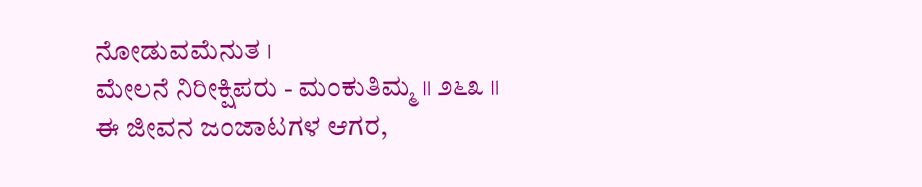ನೋಡುವಮೆನುತ ।
ಮೇಲನೆ ನಿರೀಕ್ಷಿಪರು - ಮಂಕುತಿಮ್ಮ ॥ ೨೬೩ ॥
ಈ ಜೀವನ ಜಂಜಾಟಗಳ ಆಗರ,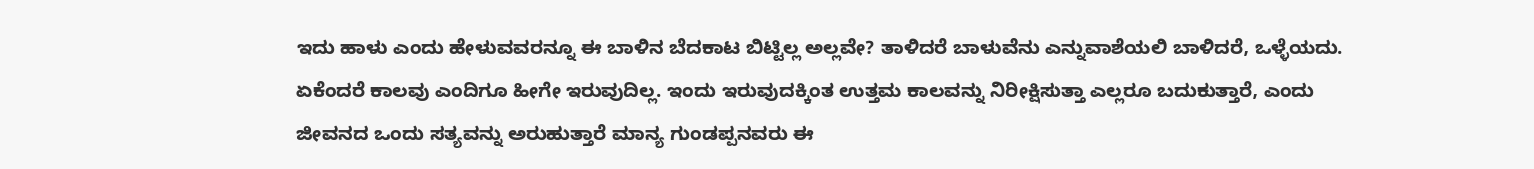ಇದು ಹಾಳು ಎಂದು ಹೇಳುವವರನ್ನೂ ಈ ಬಾಳಿನ ಬೆದಕಾಟ ಬಿಟ್ಟಿಲ್ಲ ಅಲ್ಲವೇ? ತಾಳಿದರೆ ಬಾಳುವೆನು ಎನ್ನುವಾಶೆಯಲಿ ಬಾಳಿದರೆ, ಒಳ್ಳೆಯದು. ಏಕೆಂದರೆ ಕಾಲವು ಎಂದಿಗೂ ಹೀಗೇ ಇರುವುದಿಲ್ಲ. ಇಂದು ಇರುವುದಕ್ಕಿಂತ ಉತ್ತಮ ಕಾಲವನ್ನು ನಿರೀಕ್ಷಿಸುತ್ತಾ ಎಲ್ಲರೂ ಬದುಕುತ್ತಾರೆ, ಎಂದು ಜೀವನದ ಒಂದು ಸತ್ಯವನ್ನು ಅರುಹುತ್ತಾರೆ ಮಾನ್ಯ ಗುಂಡಪ್ಪನವರು ಈ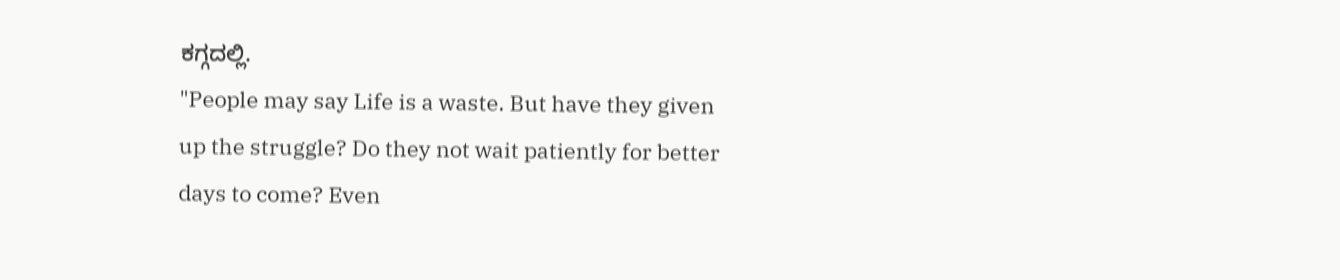ಕಗ್ಗದಲ್ಲಿ.
"People may say Life is a waste. But have they given up the struggle? Do they not wait patiently for better days to come? Even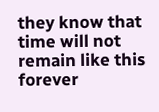they know that time will not remain like this forever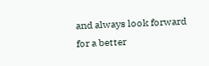and always look forward for a better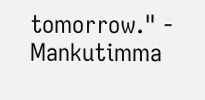tomorrow." - Mankutimma